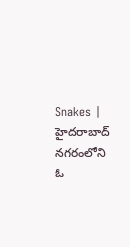Snakes | హైదరాబాద్ నగరంలోని ఓ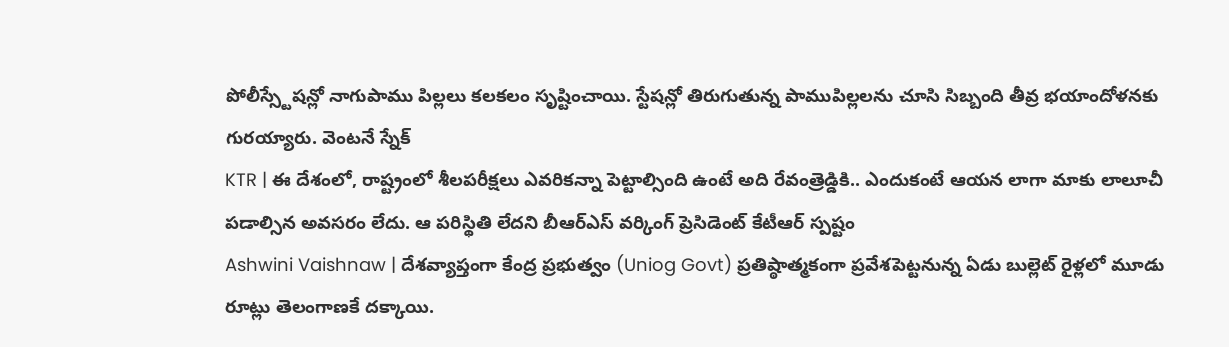పోలీస్స్టేషన్లో నాగుపాము పిల్లలు కలకలం సృష్టించాయి. స్టేషన్లో తిరుగుతున్న పాముపిల్లలను చూసి సిబ్బంది తీవ్ర భయాందోళనకు గురయ్యారు. వెంటనే స్నేక్
KTR | ఈ దేశంలో, రాష్ట్రంలో శీలపరీక్షలు ఎవరికన్నా పెట్టాల్సింది ఉంటే అది రేవంత్రెడ్డికి.. ఎందుకంటే ఆయన లాగా మాకు లాలూచీ పడాల్సిన అవసరం లేదు. ఆ పరిస్థితి లేదని బీఆర్ఎస్ వర్కింగ్ ప్రెసిడెంట్ కేటీఆర్ స్పష్టం
Ashwini Vaishnaw | దేశవ్యాప్తంగా కేంద్ర ప్రభుత్వం (Uniog Govt) ప్రతిష్ఠాత్మకంగా ప్రవేశపెట్టనున్న ఏడు బుల్లెట్ రైళ్లలో మూడు రూట్లు తెలంగాణకే దక్కాయి.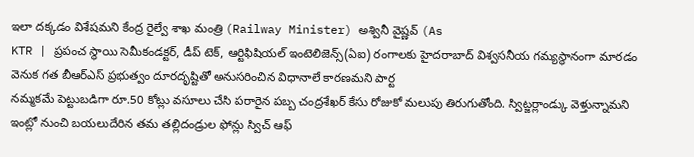ఇలా దక్కడం విశేషమని కేంద్ర రైల్వే శాఖ మంత్రి (Railway Minister) అశ్వినీ వైష్ణవ్ (As
KTR | ప్రపంచ స్థాయి సెమీకండక్టర్, డీప్ టెక్, ఆర్టిఫిషియల్ ఇంటెలిజెన్స్(ఏఐ) రంగాలకు హైదరాబాద్ విశ్వసనీయ గమ్యస్థానంగా మారడం వెనుక గత బీఆర్ఎస్ ప్రభుత్వం దూరదృష్టితో అనుసరించిన విధానాలే కారణమని పార్ట
నమ్మకమే పెట్టుబడిగా రూ.50 కోట్లు వసూలు చేసి పరారైన పబ్బ చంద్రశేఖర్ కేసు రోజుకో మలుపు తిరుగుతోంది. స్విట్జర్లాండ్కు వెళ్తున్నామని ఇంట్లో నుంచి బయలుదేరిన తమ తల్లిదండ్రుల ఫోన్లు స్విచ్ ఆఫ్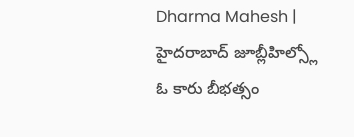Dharma Mahesh | హైదరాబాద్ జూబ్లీహిల్స్లో ఓ కారు బీభత్సం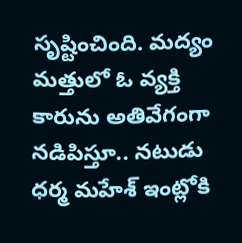సృష్టించింది. మద్యం మత్తులో ఓ వ్యక్తి కారును అతివేగంగా నడిపిస్తూ.. నటుడు ధర్మ మహేశ్ ఇంట్లోకి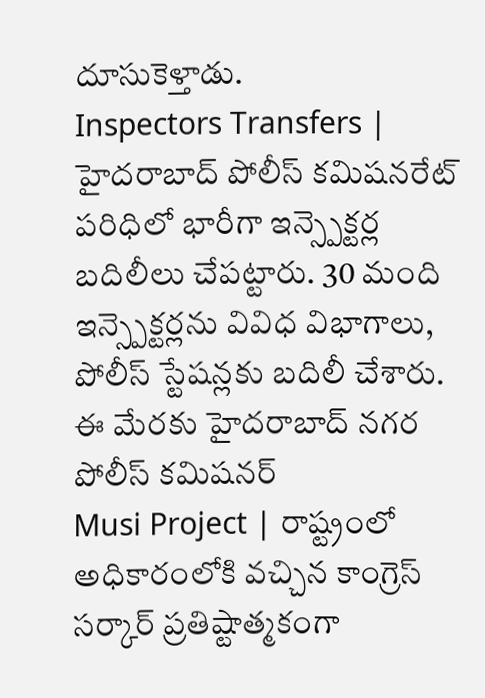దూసుకెళ్తాడు.
Inspectors Transfers | హైదరాబాద్ పోలీస్ కమిషనరేట్ పరిధిలో భారీగా ఇన్స్పెక్టర్ల బదిలీలు చేపట్టారు. 30 మంది ఇన్స్పెక్టర్లను వివిధ విభాగాలు, పోలీస్ స్టేషన్లకు బదిలీ చేశారు. ఈ మేరకు హైదరాబాద్ నగర పోలీస్ కమిషనర్
Musi Project | రాష్ట్రంలో అధికారంలోకి వచ్చిన కాంగ్రెస్ సర్కార్ ప్రతిష్టాత్మకంగా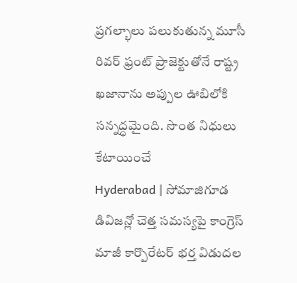ప్రగల్భాలు పలుకుతున్న మూసీ రివర్ ఫ్రంట్ ప్రాజెక్టుతోనే రాష్ట్ర ఖజానాను అప్పుల ఊబిలోకి సన్నద్ధమైంది. సొంత నిధులు కేటాయించే
Hyderabad | సోమాజిగూడ డివిజన్లో చెత్త సమస్యపై కాంగ్రెస్ మాజీ కార్పొరేటర్ భర్త విడుదల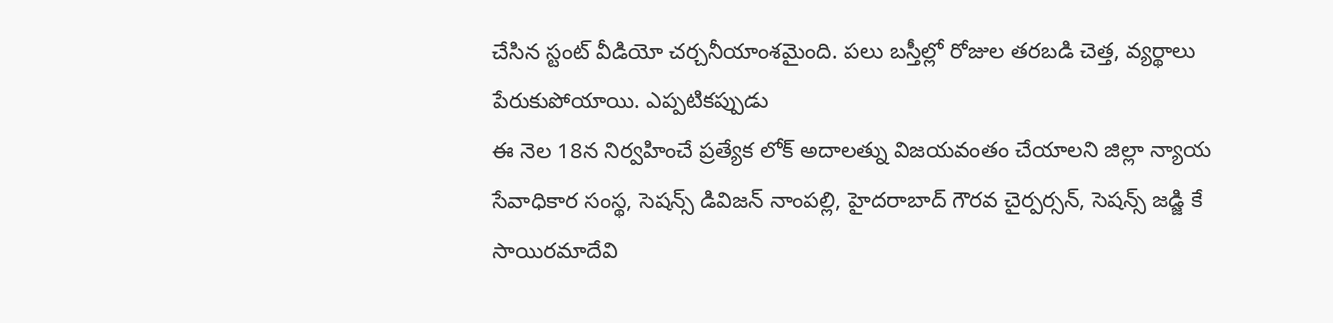చేసిన స్టంట్ వీడియో చర్చనీయాంశమైంది. పలు బస్తీల్లో రోజుల తరబడి చెత్త, వ్యర్థాలు పేరుకుపోయాయి. ఎప్పటికప్పుడు
ఈ నెల 18న నిర్వహించే ప్రత్యేక లోక్ అదాలత్ను విజయవంతం చేయాలని జిల్లా న్యాయ సేవాధికార సంస్థ, సెషన్స్ డివిజన్ నాంపల్లి, హైదరాబాద్ గౌరవ చైర్పర్సన్, సెషన్స్ జడ్జి కే సాయిరమాదేవి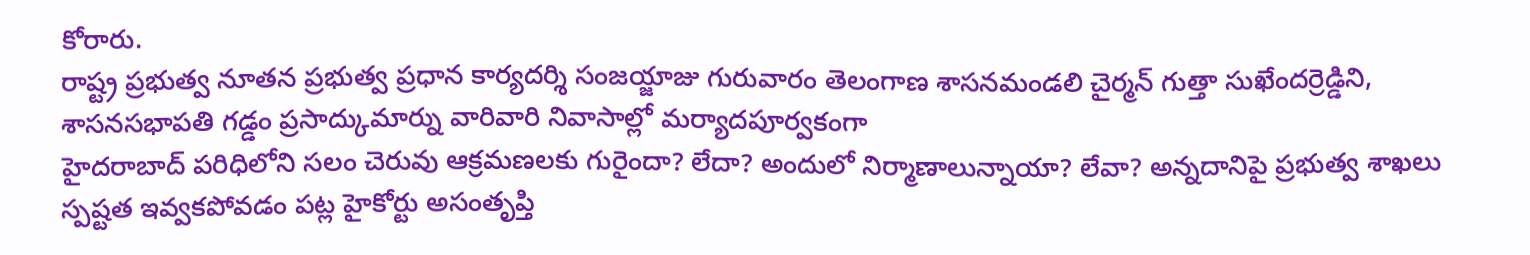కోరారు.
రాష్ట్ర ప్రభుత్వ నూతన ప్రభుత్వ ప్రధాన కార్యదర్శి సంజయ్జాజు గురువారం తెలంగాణ శాసనమండలి చైర్మన్ గుత్తా సుఖేందర్రెడ్డిని, శాసనసభాపతి గడ్డం ప్రసాద్కుమార్ను వారివారి నివాసాల్లో మర్యాదపూర్వకంగా
హైదరాబాద్ పరిధిలోని సలం చెరువు ఆక్రమణలకు గురైందా? లేదా? అందులో నిర్మాణాలున్నాయా? లేవా? అన్నదానిపై ప్రభుత్వ శాఖలు స్పష్టత ఇవ్వకపోవడం పట్ల హైకోర్టు అసంతృప్తి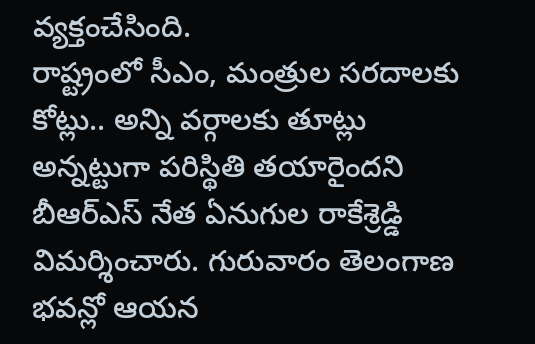వ్యక్తంచేసింది.
రాష్ట్రంలో సీఎం, మంత్రుల సరదాలకు కోట్లు.. అన్ని వర్గాలకు తూట్లు అన్నట్టుగా పరిస్థితి తయారైందని బీఆర్ఎస్ నేత ఏనుగుల రాకేశ్రెడ్డి విమర్శించారు. గురువారం తెలంగాణ భవన్లో ఆయన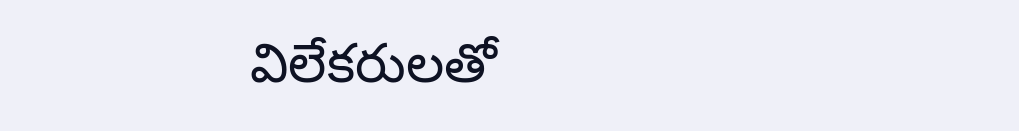విలేకరులతో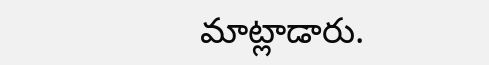మాట్లాడారు.